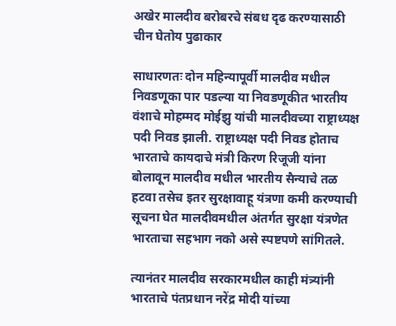अखेर मालदीव बरोबरचे संबध दृढ करण्यासाठी चीन घेतोय पुढाकार

साधारणतः दोन महिन्यापूर्वी मालदीव मधील निवडणूका पार पडल्या या निवडणूकीत भारतीय वंशाचे मोहम्मद मोईझु यांची मालदीवच्या राष्ट्राध्यक्ष पदी निवड झाली. राष्ट्राध्यक्ष पदी निवड होताच भारताचे कायदाचे मंत्री किरण रिजूजी यांना बोलावून मालदीव मधील भारतीय सैन्याचे तळ हटवा तसेच इतर सुरक्षावाहू यंत्रणा कमी करण्याची सूचना घेत मालदीवमधील अंतर्गत सुरक्षा यंत्रणेत भारताचा सहभाग नको असे स्पष्टपणे सांगितले.

त्यानंतर मालदीव सरकारमधील काही मंत्र्यांनी भारताचे पंतप्रधान नरेंद्र मोदी यांच्या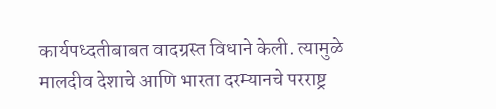कार्यपध्दतीबाबत वादग्रस्त विधाने केली. त्यामुळे मालदीव देशाचे आणि भारता दरम्यानचे परराष्ट्र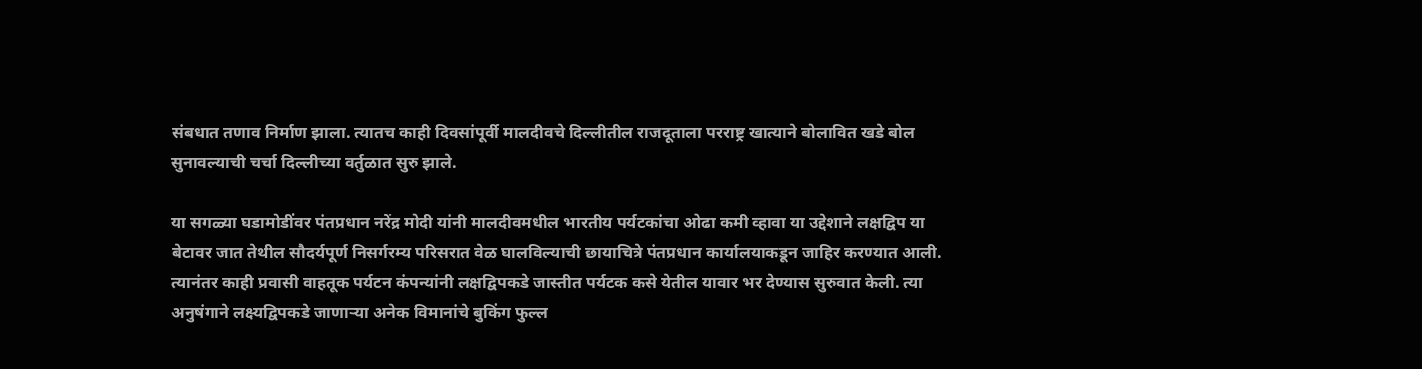संबधात तणाव निर्माण झाला. त्यातच काही दिवसांपूर्वी मालदीवचे दिल्लीतील राजदूताला परराष्ट्र खात्याने बोलावित खडे बोल सुनावल्याची चर्चा दिल्लीच्या वर्तुळात सुरु झाले.

या सगळ्या घडामोडींवर पंतप्रधान नरेंद्र मोदी यांनी मालदीवमधील भारतीय पर्यटकांचा ओढा कमी व्हावा या उद्देशाने लक्षद्विप या बेटावर जात तेथील सौदर्यपूर्ण निसर्गरम्य परिसरात वेळ घालविल्याची छायाचित्रे पंतप्रधान कार्यालयाकडून जाहिर करण्यात आली. त्यानंतर काही प्रवासी वाहतूक पर्यटन कंपन्यांनी लक्षद्विपकडे जास्तीत पर्यटक कसे येतील यावार भर देण्यास सुरुवात केली. त्या अनुषंगाने लक्ष्यद्विपकडे जाणाऱ्या अनेक विमानांचे बुकिंग फुल्ल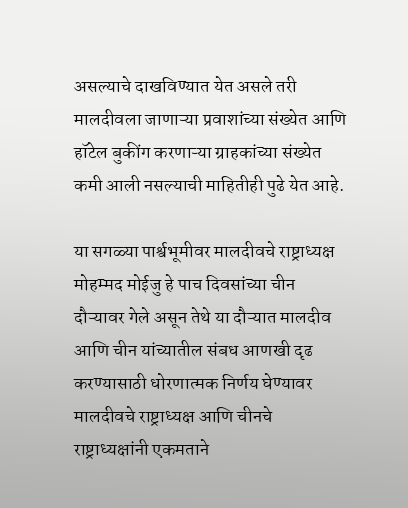असल्याचे दाखविण्यात येत असले तरी मालदीवला जाणाऱ्या प्रवाशांच्या संख्येत आणि हॉटेल बुकींग करणाऱ्या ग्राहकांच्या संख्येत कमी आली नसल्याची माहितीही पुढे येत आहे.

या सगळ्या पार्श्वभूमीवर मालदीवचे राष्ट्राध्यक्ष मोहम्मद मोईजु हे पाच दिवसांच्या चीन दौऱ्यावर गेले असून तेथे या दौऱ्यात मालदीव आणि चीन यांच्यातील संबध आणखी दृढ करण्यासाठी धोरणात्मक निर्णय घेण्यावर मालदीवचे राष्ट्राध्यक्ष आणि चीनचे राष्ट्राध्यक्षांनी एकमताने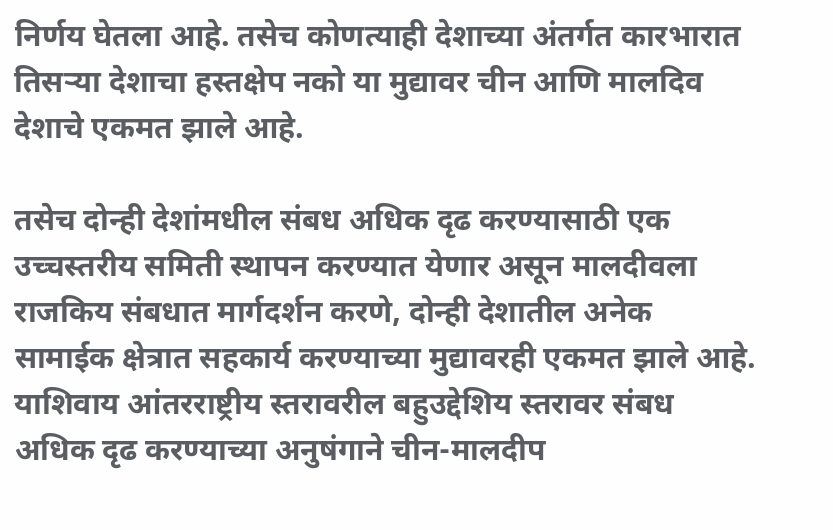निर्णय घेतला आहे. तसेच कोणत्याही देशाच्या अंतर्गत कारभारात तिसऱ्या देशाचा हस्तक्षेप नको या मुद्यावर चीन आणि मालदिव देशाचे एकमत झाले आहे.

तसेच दोन्ही देशांमधील संबध अधिक दृढ करण्यासाठी एक उच्चस्तरीय समिती स्थापन करण्यात येणार असून मालदीवला राजकिय संबधात मार्गदर्शन करणे, दोन्ही देशातील अनेक सामाईक क्षेत्रात सहकार्य करण्याच्या मुद्यावरही एकमत झाले आहे. याशिवाय आंतरराष्ट्रीय स्तरावरील बहुउद्देशिय स्तरावर संबध अधिक दृढ करण्याच्या अनुषंगाने चीन-मालदीप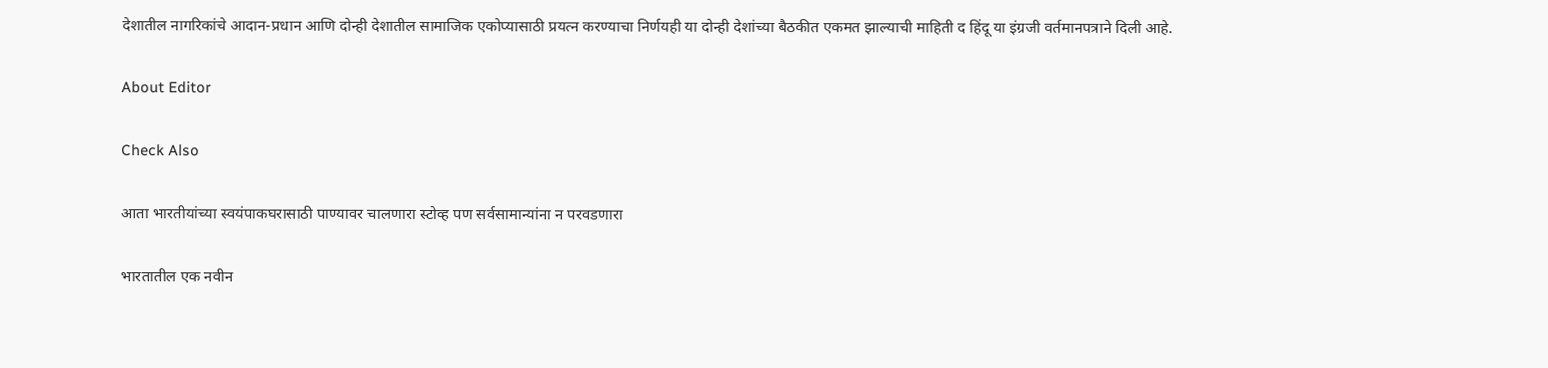देशातील नागरिकांचे आदान-प्रधान आणि दोन्ही देशातील सामाजिक एकोप्यासाठी प्रयत्न करण्याचा निर्णयही या दोन्ही देशांच्या बैठकीत एकमत झाल्याची माहिती द हिंदू या इंग्रजी वर्तमानपत्राने दिली आहे.

About Editor

Check Also

आता भारतीयांच्या स्वयंपाकघरासाठी पाण्यावर चालणारा स्टोव्ह पण सर्वसामान्यांना न परवडणारा

भारतातील एक नवीन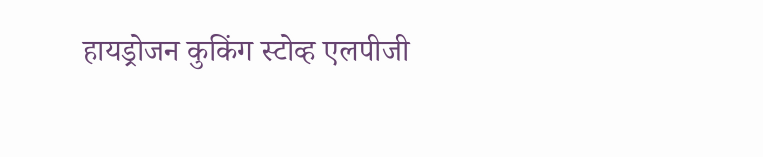हायड्रोजन कुकिंग स्टोव्ह एलपीजी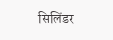सिलिंडर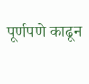पूर्णपणे काढून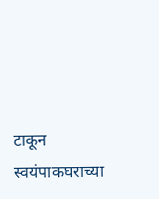टाकून स्वयंपाकघराच्या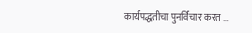कार्यपद्धतीचा पुनर्विचार करत …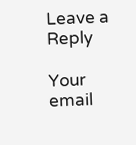Leave a Reply

Your email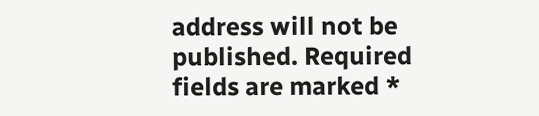address will not be published. Required fields are marked *